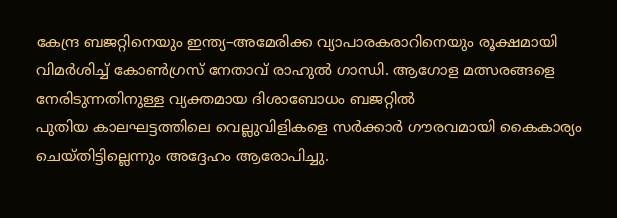കേന്ദ്ര ബജറ്റിനെയും ഇന്ത്യ–അമേരിക്ക വ്യാപാരകരാറിനെയും രൂക്ഷമായി വിമർശിച്ച് കോൺഗ്രസ് നേതാവ് രാഹുൽ ഗാന്ധി. ആഗോള മത്സരങ്ങളെ നേരിടുന്നതിനുള്ള വ്യക്തമായ ദിശാബോധം ബജറ്റിൽ
പുതിയ കാലഘട്ടത്തിലെ വെല്ലുവിളികളെ സർക്കാർ ഗൗരവമായി കൈകാര്യം ചെയ്തിട്ടില്ലെന്നും അദ്ദേഹം ആരോപിച്ചു.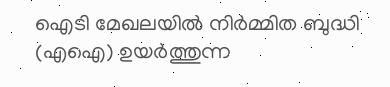ഐടി മേഖലയിൽ നിർമ്മിത ബുദ്ധി (എഐ) ഉയർത്തുന്ന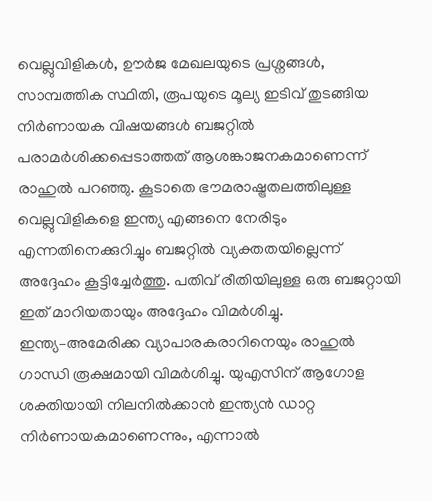വെല്ലുവിളികൾ, ഊർജ മേഖലയുടെ പ്രശ്നങ്ങൾ, സാമ്പത്തിക സ്ഥിതി, രൂപയുടെ മൂല്യ ഇടിവ് തുടങ്ങിയ നിർണായക വിഷയങ്ങൾ ബജറ്റിൽ പരാമർശിക്കപ്പെടാത്തത് ആശങ്കാജനകമാണെന്ന് രാഹുൽ പറഞ്ഞു. കൂടാതെ ഭൗമരാഷ്ട്രതലത്തിലുള്ള വെല്ലുവിളികളെ ഇന്ത്യ എങ്ങനെ നേരിടും എന്നതിനെക്കുറിച്ചും ബജറ്റിൽ വ്യക്തതയില്ലെന്ന് അദ്ദേഹം കൂട്ടിച്ചേർത്തു. പതിവ് രീതിയിലുള്ള ഒരു ബജറ്റായി ഇത് മാറിയതായും അദ്ദേഹം വിമർശിച്ചു.
ഇന്ത്യ–അമേരിക്ക വ്യാപാരകരാറിനെയും രാഹുൽ ഗാന്ധി രൂക്ഷമായി വിമർശിച്ചു. യുഎസിന് ആഗോള ശക്തിയായി നിലനിൽക്കാൻ ഇന്ത്യൻ ഡാറ്റ നിർണായകമാണെന്നും, എന്നാൽ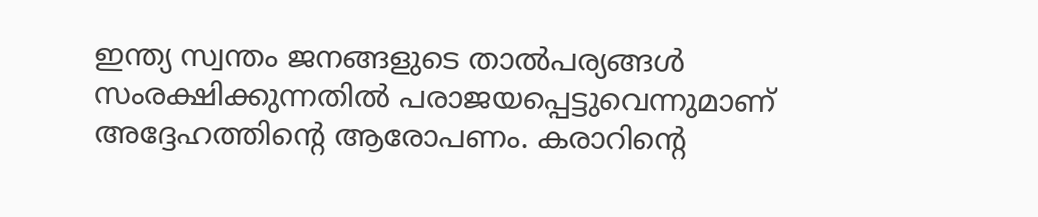ഇന്ത്യ സ്വന്തം ജനങ്ങളുടെ താൽപര്യങ്ങൾ സംരക്ഷിക്കുന്നതിൽ പരാജയപ്പെട്ടുവെന്നുമാണ് അദ്ദേഹത്തിന്റെ ആരോപണം. കരാറിന്റെ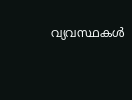വ്യവസ്ഥകൾ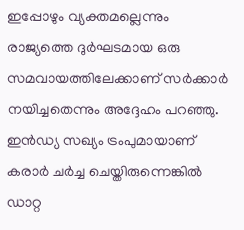ഇപ്പോഴും വ്യക്തമല്ലെന്നും രാജ്യത്തെ ദുർഘടമായ ഒരു സമവായത്തിലേക്കാണ് സർക്കാർ നയിച്ചതെന്നും അദ്ദേഹം പറഞ്ഞു.
ഇൻഡ്യ സഖ്യം ട്രംപുമായാണ് കരാർ ചർച്ച ചെയ്തിരുന്നെങ്കിൽ ഡാറ്റ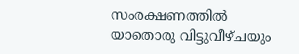സംരക്ഷണത്തിൽ യാതൊരു വിട്ടുവീഴ്ചയും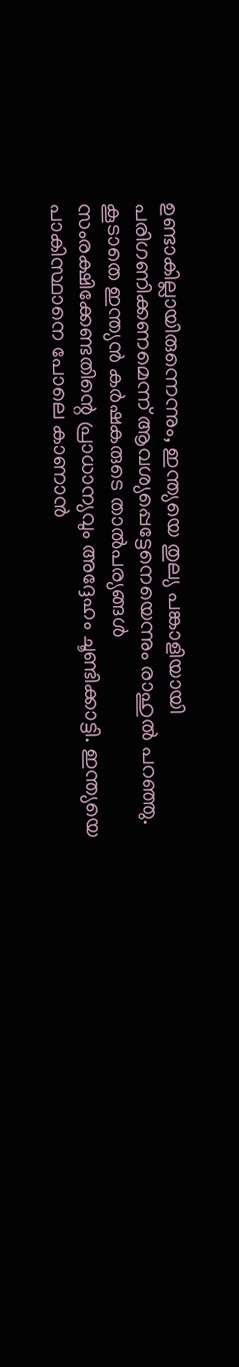ഉണ്ടാകില്ലായിരുന്നെന്നും, ഇന്ത്യയെ തുല്യ പങ്കാളിയായി പരിഗണിക്കണമെന്ന് ആവശ്യപ്പെട്ടേനെയെന്നും രാഹുൽ പറഞ്ഞു. കൂടാതെ ഇന്ത്യൻ കർഷകരുടെ താൽപര്യങ്ങൾ സംരക്ഷിക്കേണ്ടതിന്റെ പ്രാധാന്യവും അദ്ദേഹം ചൂണ്ടിക്കാട്ടി. ഇന്ത്യയെ പാകിസ്ഥാനെ പോലെ കാണാൻ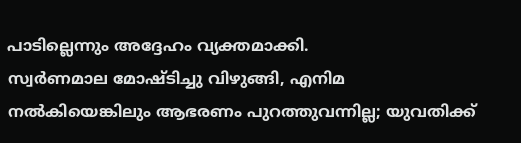പാടില്ലെന്നും അദ്ദേഹം വ്യക്തമാക്കി.
സ്വർണമാല മോഷ്ടിച്ചു വിഴുങ്ങി, എനിമ നൽകിയെങ്കിലും ആഭരണം പുറത്തുവന്നില്ല; യുവതിക്ക്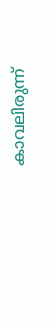കാവലിരുന്ന്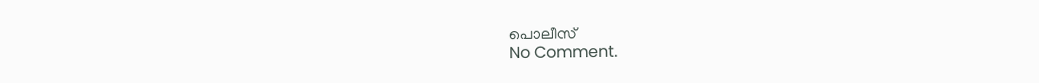പൊലീസ്
No Comment.